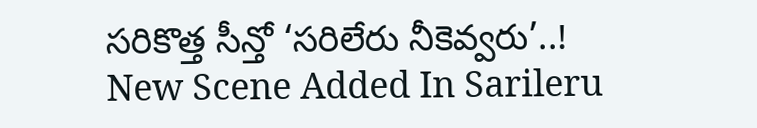సరికొత్త సీన్తో ‘సరిలేరు నీకెవ్వరు’..!
New Scene Added In Sarileru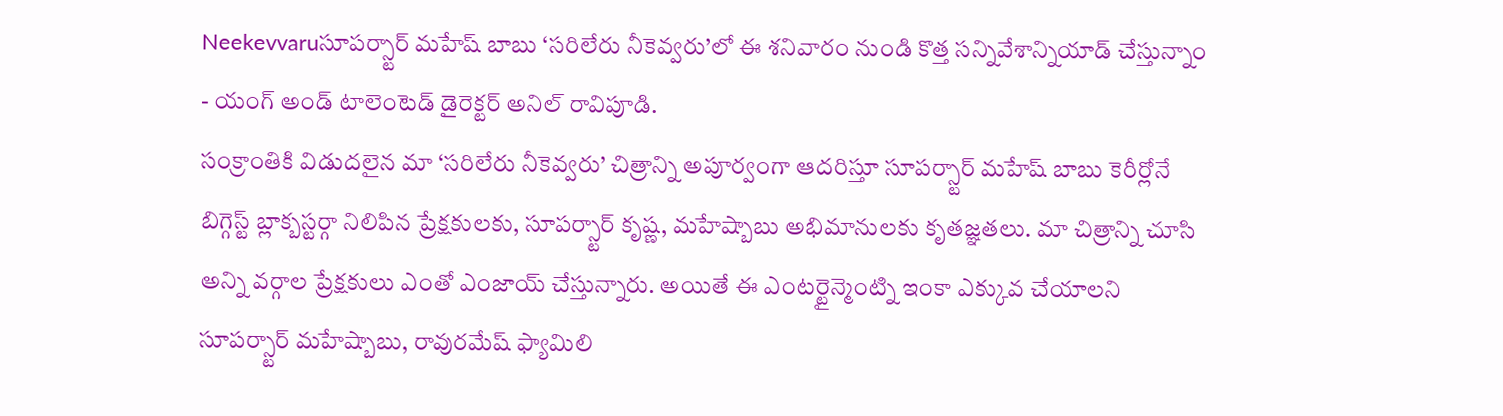Neekevvaruసూపర్స్టార్ మహేష్ బాబు ‘సరిలేరు నీకెవ్వరు’లో ఈ శనివారం నుండి కొత్త సన్నివేశాన్నియాడ్ చేస్తున్నాం - యంగ్ అండ్ టాలెంటెడ్ డైరెక్టర్ అనిల్ రావిపూడి.
సంక్రాంతికి విడుదలైన మా ‘సరిలేరు నీకెవ్వరు’ చిత్రాన్ని అపూర్వంగా ఆదరిస్తూ సూపర్స్టార్ మహేష్ బాబు కెరీర్లోనే బిగ్గెస్ట్ బ్లాక్బస్టర్గా నిలిపిన ప్రేక్షకులకు, సూపర్స్టార్ కృష్ణ, మహేష్బాబు అభిమానులకు కృతజ్ఞతలు. మా చిత్రాన్ని చూసి అన్ని వర్గాల ప్రేక్షకులు ఎంతో ఎంజాయ్ చేస్తున్నారు. అయితే ఈ ఎంటర్టైన్మెంట్ని ఇంకా ఎక్కువ చేయాలని సూపర్స్టార్ మహేష్బాబు, రావురమేష్ ఫ్యామిలి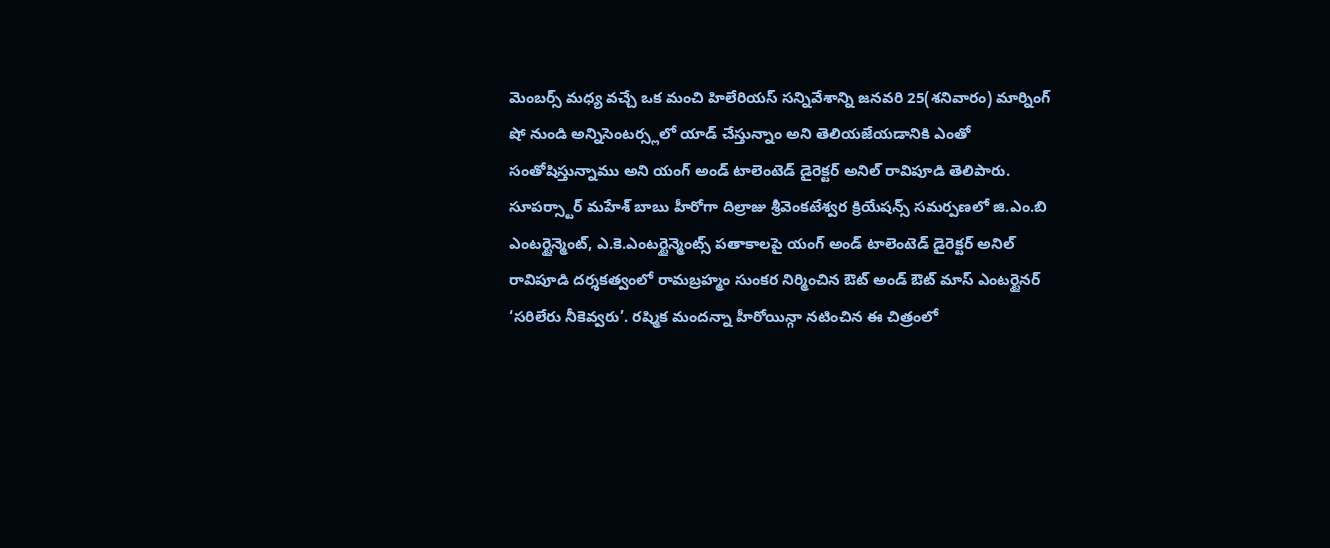మెంబర్స్ మధ్య వచ్చే ఒక మంచి హిలేరియస్ సన్నివేశాన్ని జనవరి 25(శనివారం) మార్నింగ్ షో నుండి అన్నిసెంటర్స్లలో యాడ్ చేస్తున్నాం అని తెలియజేయడానికి ఎంతో సంతోషిస్తున్నాము అని యంగ్ అండ్ టాలెంటెడ్ డైరెక్టర్ అనిల్ రావిపూడి తెలిపారు.
సూపర్స్టార్ మహేశ్ బాబు హీరోగా దిల్రాజు శ్రీవెంకటేశ్వర క్రియేషన్స్ సమర్పణలో జి.ఎం.బి ఎంటర్టైన్మెంట్, ఎ.కె.ఎంటర్టైన్మెంట్స్ పతాకాలపై యంగ్ అండ్ టాలెంటెడ్ డైరెక్టర్ అనిల్ రావిపూడి దర్శకత్వంలో రామబ్రహ్మం సుంకర నిర్మించిన ఔట్ అండ్ ఔట్ మాస్ ఎంటర్టైనర్ ‘సరిలేరు నీకెవ్వరు’. రష్మిక మందన్నా హీరోయిన్గా నటించిన ఈ చిత్రంలో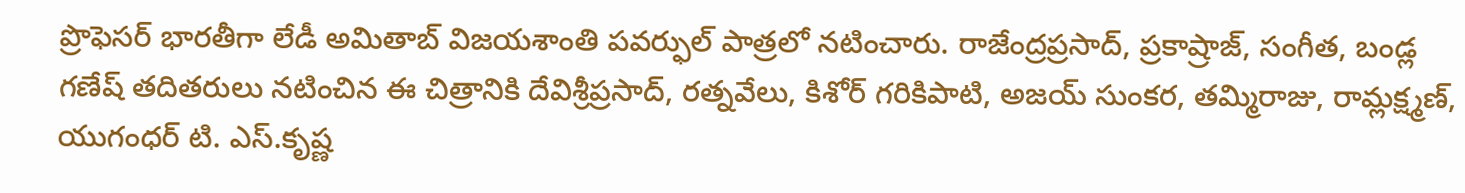ప్రొఫెసర్ భారతీగా లేడీ అమితాబ్ విజయశాంతి పవర్ఫుల్ పాత్రలో నటించారు. రాజేంద్రప్రసాద్, ప్రకాష్రాజ్, సంగీత, బండ్ల గణేష్ తదితరులు నటించిన ఈ చిత్రానికి దేవిశ్రీప్రసాద్, రత్నవేలు, కిశోర్ గరికిపాటి, అజయ్ సుంకర, తమ్మిరాజు, రామ్లక్ష్మణ్, యుగంధర్ టి. ఎస్.కృష్ణ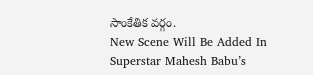సాంకేతిక వర్గం.
New Scene Will Be Added In Superstar Mahesh Babu’s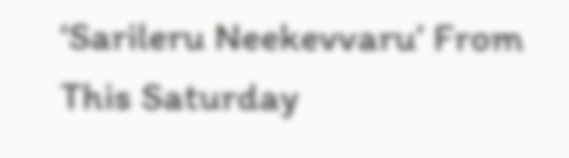‘Sarileru Neekevvaru’ From This Saturday